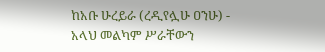ከአቡ ሁረይራ (ረዲየሏሁ ዐንሁ) - አላህ መልካም ሥራቸውን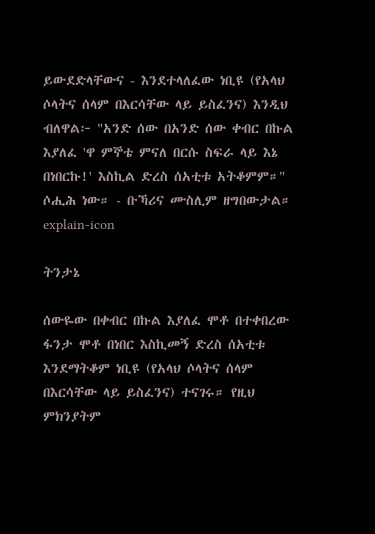ይውደድላቸውና - እንደተላለፈው ነቢዩ (የአላህ ሶላትና ሰላም በእርሳቸው ላይ ይስፈንና) እንዲህ ብለዋል፦ "አንድ ሰው በአንድ ሰው ቀብር በኩል እያለፈ 'ዋ ምኞቴ ምናለ በርሱ ስፍራ ላይ እኔ በነበርኩ!' እስኪል ድረስ ሰአቲቱ አትቆምም።" ሶሒሕ ነው። - ቡኻሪና ሙስሊም ዘግበውታል።
explain-icon

ትንታኔ

ሰውዬው በቀብር በኩል እያለፈ ሞቶ በተቀበረው ፋንታ ሞቶ በነበር እስኪመኝ ድረስ ሰአቲቱ እንደማትቆም ነቢዩ (የአላህ ሶላትና ሰላም በእርሳቸው ላይ ይስፈንና) ተናገሩ። የዚህ ምክንያትም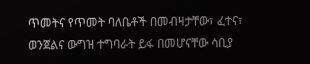ጥመትና የጥመት ባለቤቶች በመብዛታቸው፣ ፈተና፣ ወንጀልና ውግዝ ተግባራት ይፋ በመሆናቸው ሳቢያ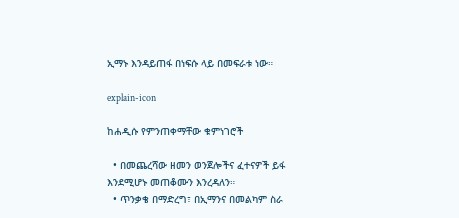ኢማኑ እንዳይጠፋ በነፍሱ ላይ በመፍራቱ ነው።

explain-icon

ከሐዲሱ የምንጠቀማቸው ቁምነገሮች

  • በመጨረሻው ዘመን ወንጀሎችና ፈተናዎች ይፋ እንደሚሆኑ መጠቆሙን እንረዳለን።
  • ጥንቃቄ በማድረግ፣ በኢማንና በመልካም ስራ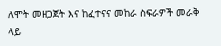ለሞት መዘጋጀት እና ከፈተናና መከራ ስፍራዎች መራቅ ላይ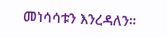መነሳሳቱን እንረዳለን።